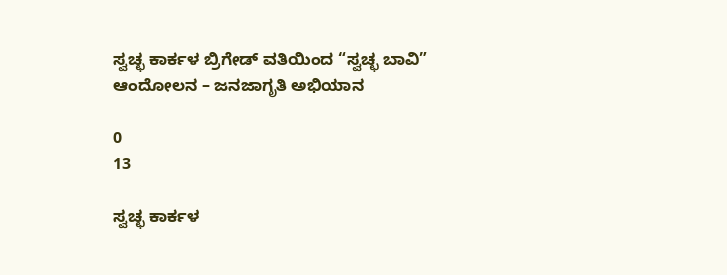ಸ್ವಚ್ಛ ಕಾರ್ಕಳ ಬ್ರಿಗೇಡ್ ವತಿಯಿಂದ “ಸ್ವಚ್ಛ ಬಾವಿ” ಆಂದೋಲನ – ಜನಜಾಗೃತಿ ಅಭಿಯಾನ

0
13

ಸ್ವಚ್ಛ ಕಾರ್ಕಳ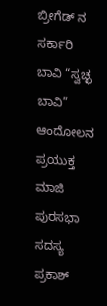ಬ್ರೀಗೆಡ್ ನ ಸರ್ಕಾರಿ ಬಾವಿ “ಸ್ವಚ್ಛ ಬಾವಿ” ಆಂದೋಲನ ಪ್ರಯುಕ್ತ ಮಾಜಿ ಪುರಸಭಾ ಸದಸ್ಯ ಪ್ರಕಾಶ್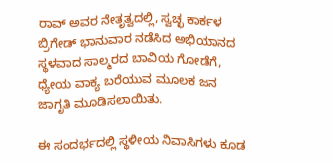ರಾವ್ ಅವರ ನೇತೃತ್ವದಲ್ಲಿ, ಸ್ವಚ್ಛ ಕಾರ್ಕಳ ಬ್ರಿಗೇಡ್ ಭಾನುವಾರ ನಡೆಸಿದ ಅಭಿಯಾನದ ಸ್ಥಳವಾದ ಸಾಲ್ಮರದ ಬಾವಿಯ ಗೋಡೆಗೆ, ಧ್ಯೇಯ ವಾಕ್ಯ ಬರೆಯುವ ಮೂಲಕ ಜನ ಜಾಗೃತಿ ಮೂಡಿಸಲಾಯಿತು.

ಈ ಸಂದರ್ಭದಲ್ಲಿ ಸ್ಥಳೀಯ ನಿವಾಸಿಗಳು ಕೂಡ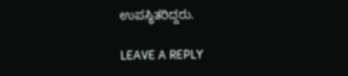ಉಪಸ್ಥಿತರಿದ್ದರು.

LEAVE A REPLY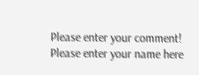Please enter your comment!
Please enter your name here